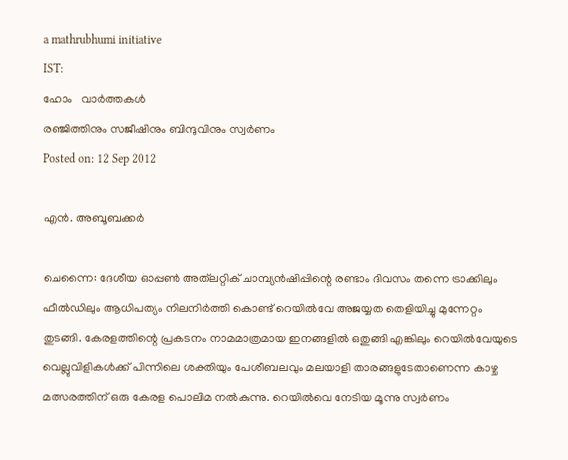a mathrubhumi initiative
IST:
ഹോം   വാര്‍ത്തകള്‍
രഞ്ജിത്തിനും സജീഷിനും ബിന്ദുവിനും സ്വര്‍ണം
Posted on: 12 Sep 2012

എന്‍. അബൂബക്കര്‍

ചെന്നൈ: ദേശീയ ഓപ്പണ്‍ അത്‌ലറ്റിക് ചാമ്പ്യന്‍ഷിപ്പിന്റെ രണ്ടാം ദിവസം തന്നെ ട്രാക്കിലും ഫീല്‍ഡിലും ആധിപത്യം നിലനിര്‍ത്തി കൊണ്ട് റെയില്‍വേ അജയ്യത തെളിയിച്ചു മുന്നേറ്റം തുടങ്ങി. കേരളത്തിന്റെ പ്രകടനം നാമമാത്രമായ ഇനങ്ങളില്‍ ഒതുങ്ങി എങ്കിലും റെയില്‍വേയുടെ വെല്ലുവിളികള്‍ക്ക് പിന്നിലെ ശക്തിയും പേശീബലവും മലയാളി താരങ്ങളുടേതാണെന്ന കാഴ്ച മത്സരത്തിന് ഒരു കേരള പൊലിമ നല്‍കുന്നു. റെയില്‍വെ നേടിയ മൂന്നു സ്വര്‍ണം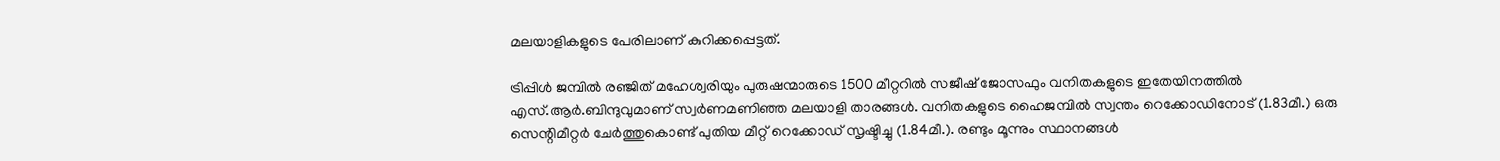മലയാളികളുടെ പേരിലാണ് കുറിക്കപ്പെട്ടത്.

ട്രിപ്പിള്‍ ജമ്പില്‍ രഞ്ജിത് മഹേശ്വരിയും പുരുഷന്മാരുടെ 1500 മീറ്ററില്‍ സജീഷ് ജോസഫും വനിതകളുടെ ഇതേയിനത്തില്‍ എസ്.ആര്‍.ബിന്ദുവുമാണ് സ്വര്‍ണമണിഞ്ഞ മലയാളി താരങ്ങള്‍. വനിതകളുടെ ഹൈജമ്പില്‍ സ്വന്തം റെക്കോഡിനോട് (1.83മീ.) ഒരു സെന്റിമീറ്റര്‍ ചേര്‍ത്തുകൊണ്ട് പുതിയ മീറ്റ് റെക്കോഡ് സൃഷ്ടിച്ചു (1.84മീ.). രണ്ടും മൂന്നും സ്ഥാനങ്ങള്‍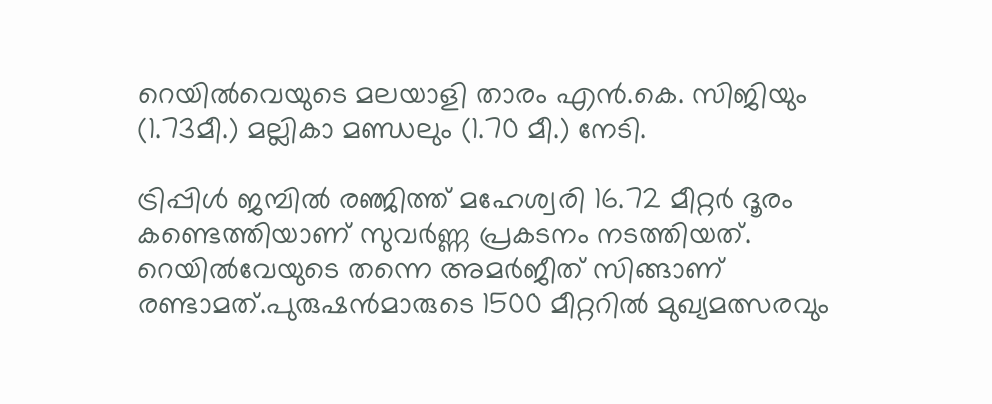റെയില്‍വെയുടെ മലയാളി താരം എന്‍.കെ. സിജിയും (1.73മീ.) മല്ലികാ മണ്ഡലും (1.70 മീ.) നേടി.

ട്രിപ്പിള്‍ ജമ്പില്‍ രഞ്ജിത്ത് മഹേശ്വരി 16.72 മീറ്റര്‍ ദൂരം കണ്ടെത്തിയാണ് സുവര്‍ണ്ണ പ്രകടനം നടത്തിയത്. റെയില്‍വേയുടെ തന്നെ അമര്‍ജീത് സിങ്ങാണ് രണ്ടാമത്.പുരുഷന്‍മാരുടെ 1500 മീറ്ററില്‍ മുഖ്യമത്സരവും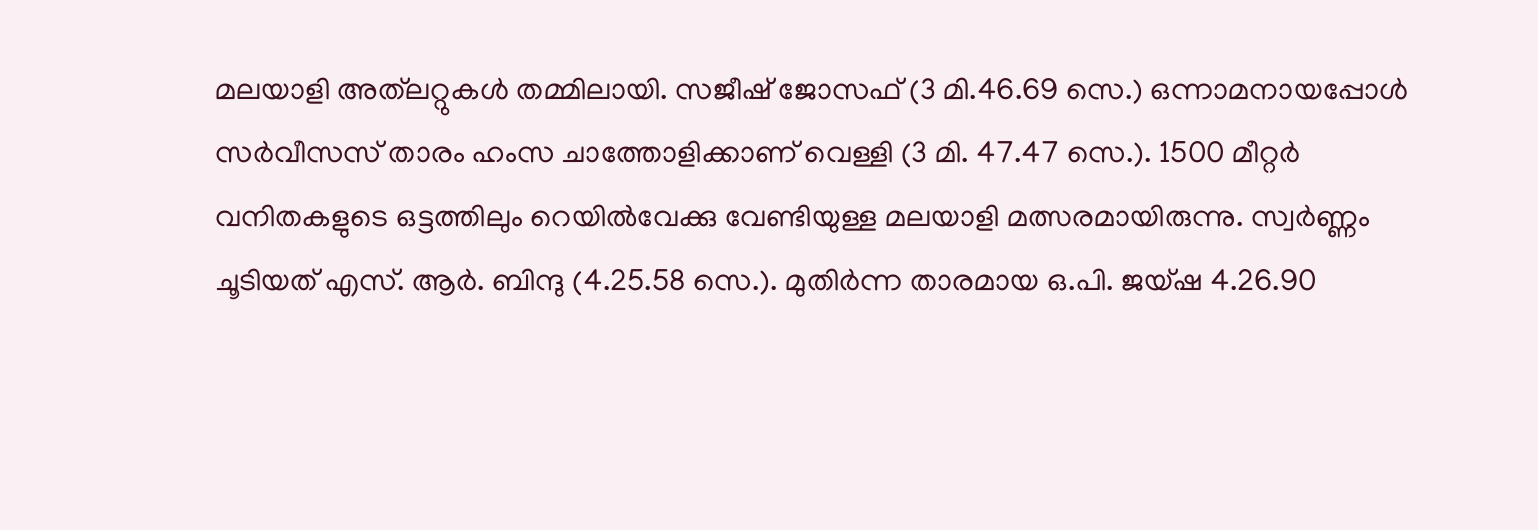മലയാളി അത്‌ലറ്റുകള്‍ തമ്മിലായി. സജീഷ് ജോസഫ് (3 മി.46.69 സെ.) ഒന്നാമനായപ്പോള്‍ സര്‍വീസസ് താരം ഹംസ ചാത്തോളിക്കാണ് വെള്ളി (3 മി. 47.47 സെ.). 1500 മീറ്റര്‍ വനിതകളുടെ ഒട്ടത്തിലും റെയില്‍വേക്കു വേണ്ടിയുള്ള മലയാളി മത്സരമായിരുന്നു. സ്വര്‍ണ്ണം ചൂടിയത് എസ്. ആര്‍. ബിന്ദു (4.25.58 സെ.). മുതിര്‍ന്ന താരമായ ഒ.പി. ജയ്ഷ 4.26.90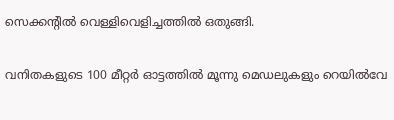സെക്കന്റില്‍ വെള്ളിവെളിച്ചത്തില്‍ ഒതുങ്ങി.

വനിതകളുടെ 100 മീറ്റര്‍ ഓട്ടത്തില്‍ മൂന്നു മെഡലുകളും റെയില്‍വേ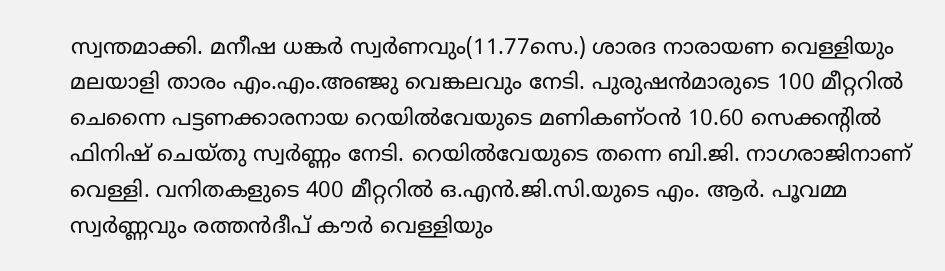സ്വന്തമാക്കി. മനീഷ ധങ്കര്‍ സ്വര്‍ണവും(11.77സെ.) ശാരദ നാരായണ വെള്ളിയും മലയാളി താരം എം.എം.അഞ്ജു വെങ്കലവും നേടി. പുരുഷന്‍മാരുടെ 100 മീറ്ററില്‍ ചെന്നൈ പട്ടണക്കാരനായ റെയില്‍വേയുടെ മണികണ്ഠന്‍ 10.60 സെക്കന്റില്‍ ഫിനിഷ് ചെയ്തു സ്വര്‍ണ്ണം നേടി. റെയില്‍വേയുടെ തന്നെ ബി.ജി. നാഗരാജിനാണ് വെള്ളി. വനിതകളുടെ 400 മീറ്ററില്‍ ഒ.എന്‍.ജി.സി.യുടെ എം. ആര്‍. പൂവമ്മ സ്വര്‍ണ്ണവും രത്തന്‍ദീപ് കൗര്‍ വെള്ളിയും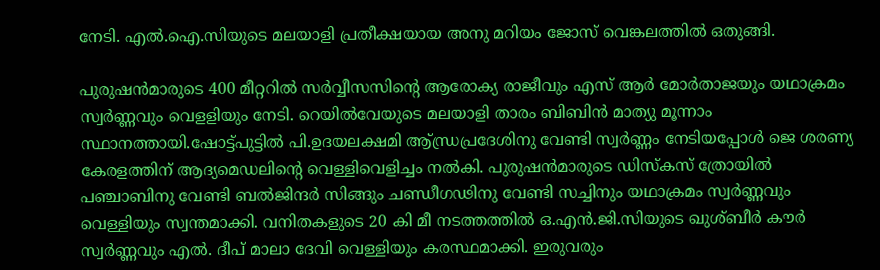നേടി. എല്‍.ഐ.സിയുടെ മലയാളി പ്രതീക്ഷയായ അനു മറിയം ജോസ് വെങ്കലത്തില്‍ ഒതുങ്ങി.

പുരുഷന്‍മാരുടെ 400 മീറ്ററില്‍ സര്‍വ്വീസസിന്റെ ആരോക്യ രാജീവും എസ് ആര്‍ മോര്‍താജയും യഥാക്രമം സ്വര്‍ണ്ണവും വെളളിയും നേടി. റെയില്‍വേയുടെ മലയാളി താരം ബിബിന്‍ മാത്യു മൂന്നാം സ്ഥാനത്തായി.ഷോട്ട്പുട്ടില്‍ പി.ഉദയലക്ഷമി ആ്ന്ധ്രപ്രദേശിനു വേണ്ടി സ്വര്‍ണ്ണം നേടിയപ്പോള്‍ ജെ ശരണ്യ കേരളത്തിന് ആദ്യമെഡലിന്റെ വെള്ളിവെളിച്ചം നല്‍കി. പുരുഷന്‍മാരുടെ ഡിസ്‌കസ് ത്രോയില്‍ പഞ്ചാബിനു വേണ്ടി ബല്‍ജിന്ദര്‍ സിങ്ങും ചണ്ഡീഗഢിനു വേണ്ടി സച്ചിനും യഥാക്രമം സ്വര്‍ണ്ണവും വെള്ളിയും സ്വന്തമാക്കി. വനിതകളുടെ 20 കി മീ നടത്തത്തില്‍ ഒ.എന്‍.ജി.സിയുടെ ഖുശ്ബീര്‍ കൗര്‍ സ്വര്‍ണ്ണവും എല്‍. ദീപ് മാലാ ദേവി വെള്ളിയും കരസ്ഥമാക്കി. ഇരുവരും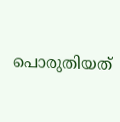പൊരുതിയത്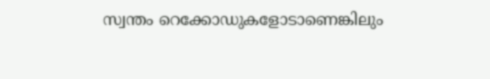സ്വന്തം റെക്കോഡുകളോടാണെങ്കിലും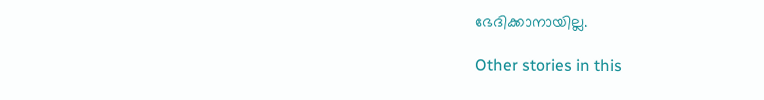ഭേദിക്കാനായില്ല.

Other stories in this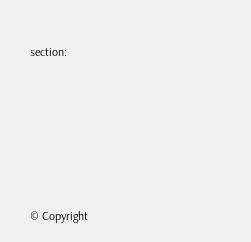section:









© Copyright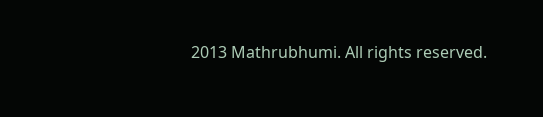2013 Mathrubhumi. All rights reserved.